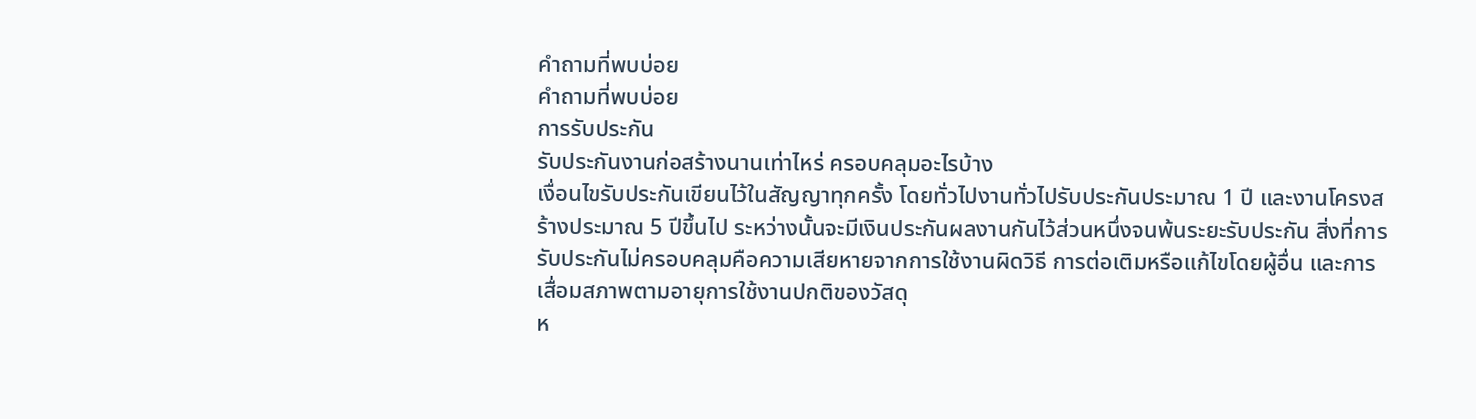คำถามที่พบบ่อย
คำถามที่พบบ่อย
การรับประกัน
รับประกันงานก่อสร้างนานเท่าไหร่ ครอบคลุมอะไรบ้าง
เงื่อนไขรับประกันเขียนไว้ในสัญญาทุกครั้ง โดยทั่วไปงานทั่วไปรับประกันประมาณ 1 ปี และงานโครงสร้างประมาณ 5 ปีขึ้นไป ระหว่างนั้นจะมีเงินประกันผลงานกันไว้ส่วนหนึ่งจนพ้นระยะรับประกัน สิ่งที่การรับประกันไม่ครอบคลุมคือความเสียหายจากการใช้งานผิดวิธี การต่อเติมหรือแก้ไขโดยผู้อื่น และการเสื่อมสภาพตามอายุการใช้งานปกติของวัสดุ
ห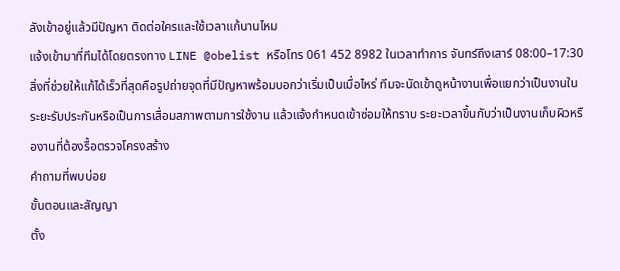ลังเข้าอยู่แล้วมีปัญหา ติดต่อใครและใช้เวลาแก้นานไหม
แจ้งเข้ามาที่ทีมได้โดยตรงทาง LINE @obelist หรือโทร 061 452 8982 ในเวลาทำการ จันทร์ถึงเสาร์ 08:00–17:30 สิ่งที่ช่วยให้แก้ได้เร็วที่สุดคือรูปถ่ายจุดที่มีปัญหาพร้อมบอกว่าเริ่มเป็นเมื่อไหร่ ทีมจะนัดเข้าดูหน้างานเพื่อแยกว่าเป็นงานในระยะรับประกันหรือเป็นการเสื่อมสภาพตามการใช้งาน แล้วแจ้งกำหนดเข้าซ่อมให้ทราบ ระยะเวลาขึ้นกับว่าเป็นงานเก็บผิวหรืองานที่ต้องรื้อตรวจโครงสร้าง
คำถามที่พบบ่อย
ขั้นตอนและสัญญา
ตั้ง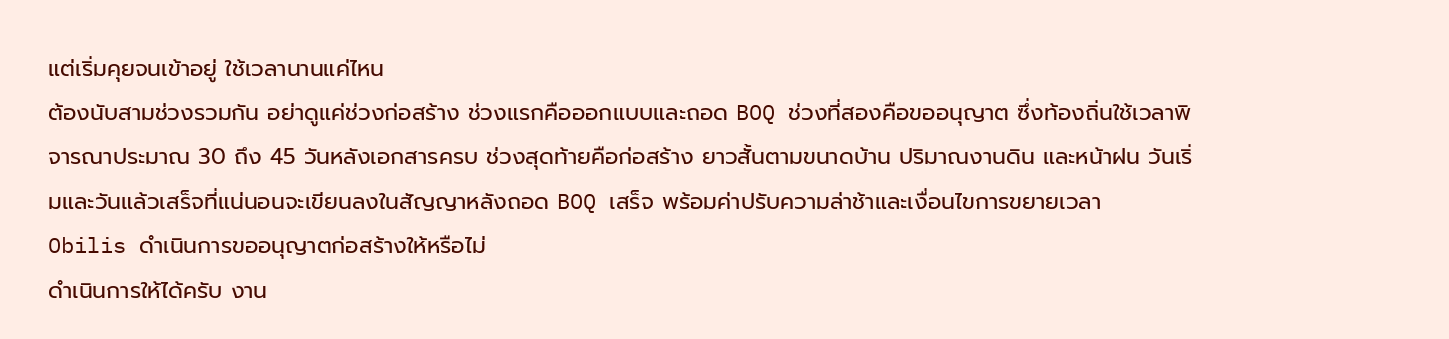แต่เริ่มคุยจนเข้าอยู่ ใช้เวลานานแค่ไหน
ต้องนับสามช่วงรวมกัน อย่าดูแค่ช่วงก่อสร้าง ช่วงแรกคือออกแบบและถอด BOQ ช่วงที่สองคือขออนุญาต ซึ่งท้องถิ่นใช้เวลาพิจารณาประมาณ 30 ถึง 45 วันหลังเอกสารครบ ช่วงสุดท้ายคือก่อสร้าง ยาวสั้นตามขนาดบ้าน ปริมาณงานดิน และหน้าฝน วันเริ่มและวันแล้วเสร็จที่แน่นอนจะเขียนลงในสัญญาหลังถอด BOQ เสร็จ พร้อมค่าปรับความล่าช้าและเงื่อนไขการขยายเวลา
Obilis ดำเนินการขออนุญาตก่อสร้างให้หรือไม่
ดำเนินการให้ได้ครับ งาน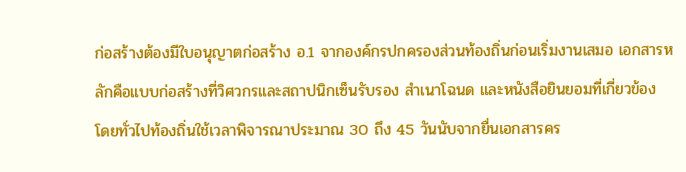ก่อสร้างต้องมีใบอนุญาตก่อสร้าง อ.1 จากองค์กรปกครองส่วนท้องถิ่นก่อนเริ่มงานเสมอ เอกสารหลักคือแบบก่อสร้างที่วิศวกรและสถาปนิกเซ็นรับรอง สำเนาโฉนด และหนังสือยินยอมที่เกี่ยวข้อง โดยทั่วไปท้องถิ่นใช้เวลาพิจารณาประมาณ 30 ถึง 45 วันนับจากยื่นเอกสารคร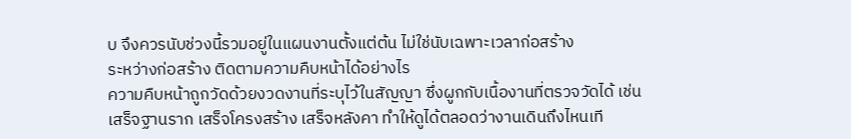บ จึงควรนับช่วงนี้รวมอยู่ในแผนงานตั้งแต่ต้น ไม่ใช่นับเฉพาะเวลาก่อสร้าง
ระหว่างก่อสร้าง ติดตามความคืบหน้าได้อย่างไร
ความคืบหน้าถูกวัดด้วยงวดงานที่ระบุไว้ในสัญญา ซึ่งผูกกับเนื้องานที่ตรวจวัดได้ เช่น เสร็จฐานราก เสร็จโครงสร้าง เสร็จหลังคา ทำให้ดูได้ตลอดว่างานเดินถึงไหนเที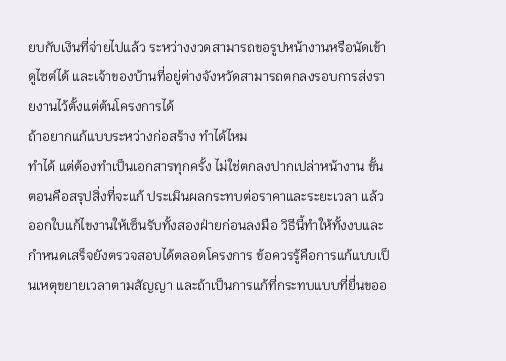ยบกับเงินที่จ่ายไปแล้ว ระหว่างงวดสามารถขอรูปหน้างานหรือนัดเข้าดูไซต์ได้ และเจ้าของบ้านที่อยู่ต่างจังหวัดสามารถตกลงรอบการส่งรายงานไว้ตั้งแต่ต้นโครงการได้
ถ้าอยากแก้แบบระหว่างก่อสร้าง ทำได้ไหม
ทำได้ แต่ต้องทำเป็นเอกสารทุกครั้ง ไม่ใช่ตกลงปากเปล่าหน้างาน ขั้นตอนคือสรุปสิ่งที่จะแก้ ประเมินผลกระทบต่อราคาและระยะเวลา แล้วออกใบแก้ไขงานให้เซ็นรับทั้งสองฝ่ายก่อนลงมือ วิธีนี้ทำให้ทั้งงบและกำหนดเสร็จยังตรวจสอบได้ตลอดโครงการ ข้อควรรู้คือการแก้แบบเป็นเหตุขยายเวลาตามสัญญา และถ้าเป็นการแก้ที่กระทบแบบที่ยื่นขออ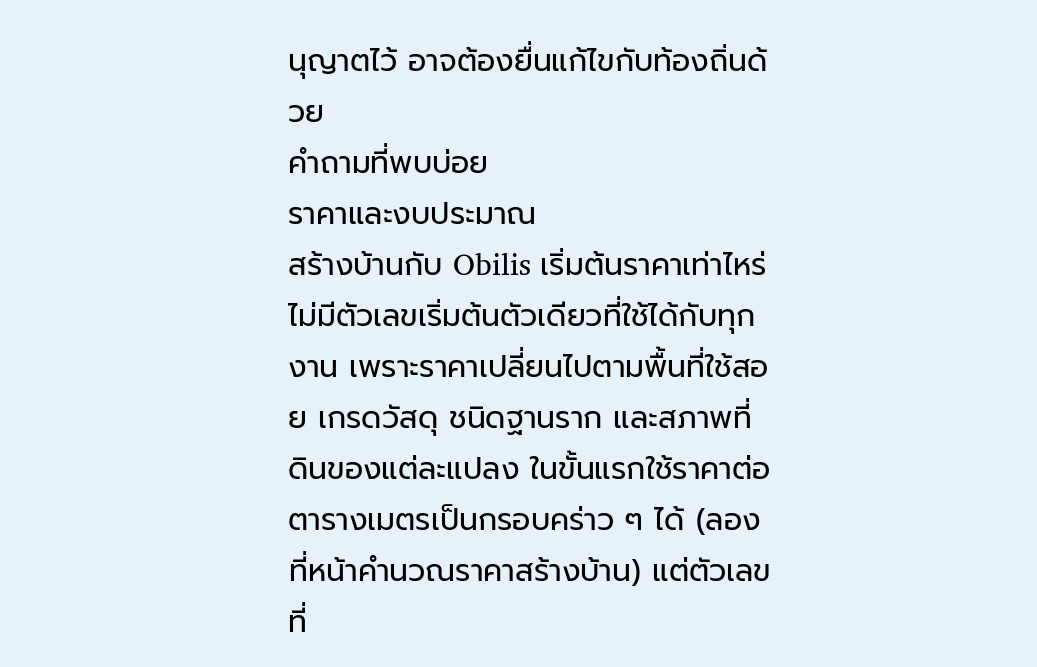นุญาตไว้ อาจต้องยื่นแก้ไขกับท้องถิ่นด้วย
คำถามที่พบบ่อย
ราคาและงบประมาณ
สร้างบ้านกับ Obilis เริ่มต้นราคาเท่าไหร่
ไม่มีตัวเลขเริ่มต้นตัวเดียวที่ใช้ได้กับทุกงาน เพราะราคาเปลี่ยนไปตามพื้นที่ใช้สอย เกรดวัสดุ ชนิดฐานราก และสภาพที่ดินของแต่ละแปลง ในขั้นแรกใช้ราคาต่อตารางเมตรเป็นกรอบคร่าว ๆ ได้ (ลองที่หน้าคำนวณราคาสร้างบ้าน) แต่ตัวเลขที่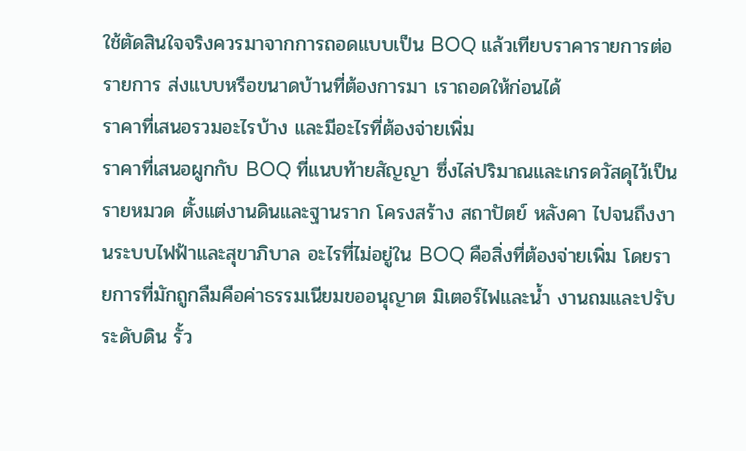ใช้ตัดสินใจจริงควรมาจากการถอดแบบเป็น BOQ แล้วเทียบราคารายการต่อรายการ ส่งแบบหรือขนาดบ้านที่ต้องการมา เราถอดให้ก่อนได้
ราคาที่เสนอรวมอะไรบ้าง และมีอะไรที่ต้องจ่ายเพิ่ม
ราคาที่เสนอผูกกับ BOQ ที่แนบท้ายสัญญา ซึ่งไล่ปริมาณและเกรดวัสดุไว้เป็นรายหมวด ตั้งแต่งานดินและฐานราก โครงสร้าง สถาปัตย์ หลังคา ไปจนถึงงานระบบไฟฟ้าและสุขาภิบาล อะไรที่ไม่อยู่ใน BOQ คือสิ่งที่ต้องจ่ายเพิ่ม โดยรายการที่มักถูกลืมคือค่าธรรมเนียมขออนุญาต มิเตอร์ไฟและน้ำ งานถมและปรับระดับดิน รั้ว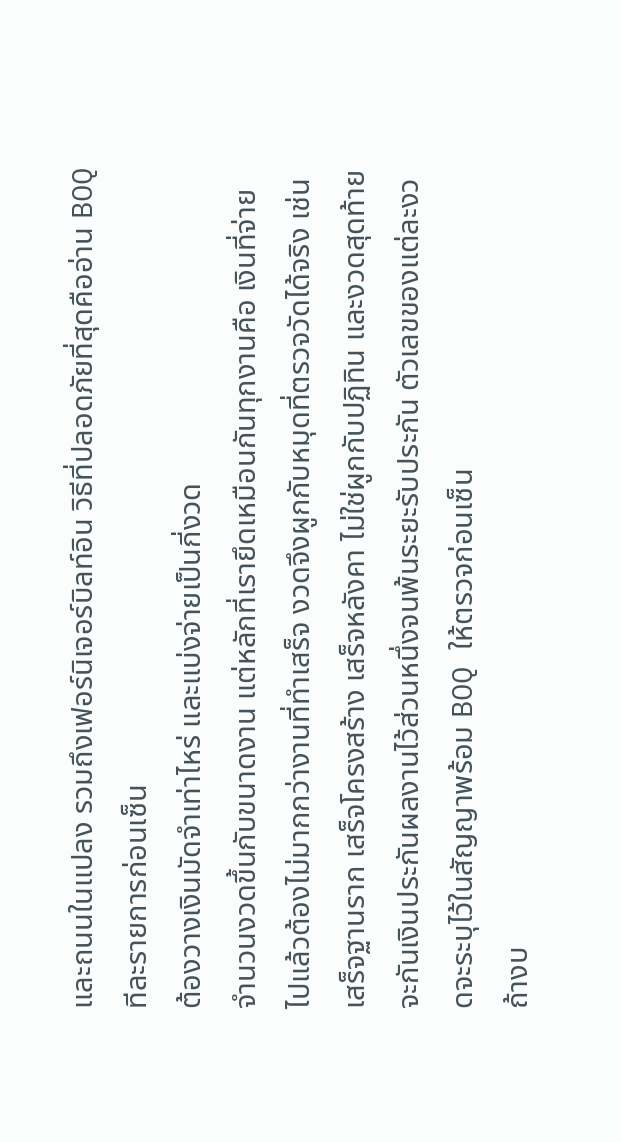และถนนในแปลง รวมถึงเฟอร์นิเจอร์บิลท์อิน วิธีที่ปลอดภัยที่สุดคืออ่าน BOQ ทีละรายการก่อนเซ็น
ต้องวางเงินมัดจำเท่าไหร่ และแบ่งจ่ายเป็นกี่งวด
จำนวนงวดขึ้นกับขนาดงาน แต่หลักที่เรายึดเหมือนกันทุกงานคือ เงินที่จ่ายไปแล้วต้องไม่มากกว่างานที่ทำเสร็จ งวดจึงผูกกับหมุดที่ตรวจวัดได้จริง เช่น เสร็จฐานราก เสร็จโครงสร้าง เสร็จหลังคา ไม่ใช่ผูกกับปฏิทิน และงวดสุดท้ายจะกันเงินประกันผลงานไว้ส่วนหนึ่งจนพ้นระยะรับประกัน ตัวเลขของแต่ละงวดจะระบุไว้ในสัญญาพร้อม BOQ ให้ตรวจก่อนเซ็น
ถ้างบ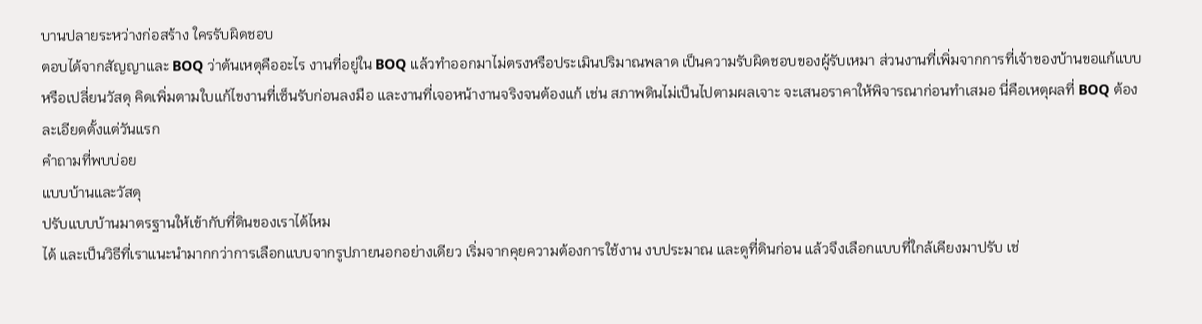บานปลายระหว่างก่อสร้าง ใครรับผิดชอบ
ตอบได้จากสัญญาและ BOQ ว่าต้นเหตุคืออะไร งานที่อยู่ใน BOQ แล้วทำออกมาไม่ตรงหรือประเมินปริมาณพลาด เป็นความรับผิดชอบของผู้รับเหมา ส่วนงานที่เพิ่มจากการที่เจ้าของบ้านขอแก้แบบหรือเปลี่ยนวัสดุ คิดเพิ่มตามใบแก้ไขงานที่เซ็นรับก่อนลงมือ และงานที่เจอหน้างานจริงจนต้องแก้ เช่น สภาพดินไม่เป็นไปตามผลเจาะ จะเสนอราคาให้พิจารณาก่อนทำเสมอ นี่คือเหตุผลที่ BOQ ต้องละเอียดตั้งแต่วันแรก
คำถามที่พบบ่อย
แบบบ้านและวัสดุ
ปรับแบบบ้านมาตรฐานให้เข้ากับที่ดินของเราได้ไหม
ได้ และเป็นวิธีที่เราแนะนำมากกว่าการเลือกแบบจากรูปภายนอกอย่างเดียว เริ่มจากคุยความต้องการใช้งาน งบประมาณ และดูที่ดินก่อน แล้วจึงเลือกแบบที่ใกล้เคียงมาปรับ เช่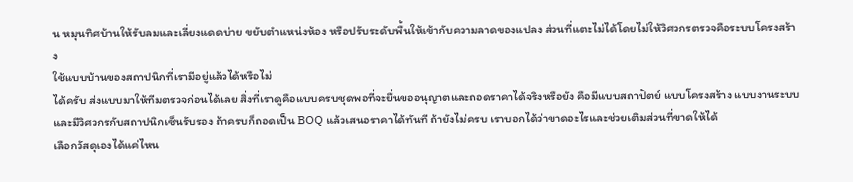น หมุนทิศบ้านให้รับลมและเลี่ยงแดดบ่าย ขยับตำแหน่งห้อง หรือปรับระดับพื้นให้เข้ากับความลาดของแปลง ส่วนที่แตะไม่ได้โดยไม่ให้วิศวกรตรวจคือระบบโครงสร้าง
ใช้แบบบ้านของสถาปนิกที่เรามีอยู่แล้วได้หรือไม่
ได้ครับ ส่งแบบมาให้ทีมตรวจก่อนได้เลย สิ่งที่เราดูคือแบบครบชุดพอที่จะยื่นขออนุญาตและถอดราคาได้จริงหรือยัง คือมีแบบสถาปัตย์ แบบโครงสร้าง แบบงานระบบ และมีวิศวกรกับสถาปนิกเซ็นรับรอง ถ้าครบก็ถอดเป็น BOQ แล้วเสนอราคาได้ทันที ถ้ายังไม่ครบ เราบอกได้ว่าขาดอะไรและช่วยเติมส่วนที่ขาดให้ได้
เลือกวัสดุเองได้แค่ไหน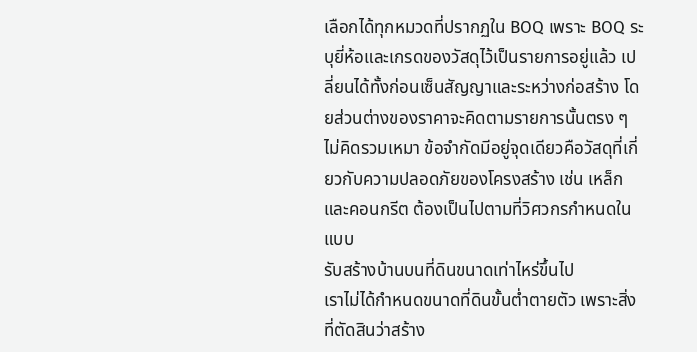เลือกได้ทุกหมวดที่ปรากฏใน BOQ เพราะ BOQ ระบุยี่ห้อและเกรดของวัสดุไว้เป็นรายการอยู่แล้ว เปลี่ยนได้ทั้งก่อนเซ็นสัญญาและระหว่างก่อสร้าง โดยส่วนต่างของราคาจะคิดตามรายการนั้นตรง ๆ ไม่คิดรวมเหมา ข้อจำกัดมีอยู่จุดเดียวคือวัสดุที่เกี่ยวกับความปลอดภัยของโครงสร้าง เช่น เหล็กและคอนกรีต ต้องเป็นไปตามที่วิศวกรกำหนดในแบบ
รับสร้างบ้านบนที่ดินขนาดเท่าไหร่ขึ้นไป
เราไม่ได้กำหนดขนาดที่ดินขั้นต่ำตายตัว เพราะสิ่งที่ตัดสินว่าสร้าง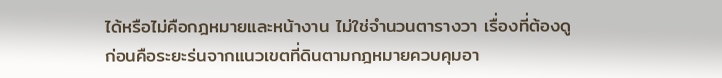ได้หรือไม่คือกฎหมายและหน้างาน ไม่ใช่จำนวนตารางวา เรื่องที่ต้องดูก่อนคือระยะร่นจากแนวเขตที่ดินตามกฎหมายควบคุมอา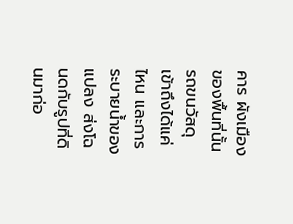คาร ผังเมืองของพื้นที่นั้น รถขนวัสดุเข้าถึงได้แค่ไหน และการระบายน้ำของแปลง ส่งโฉนดกับรูปที่ดินมาก่อ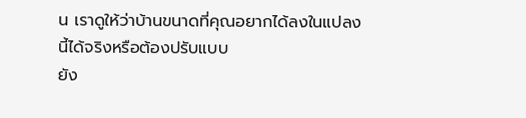น เราดูให้ว่าบ้านขนาดที่คุณอยากได้ลงในแปลงนี้ได้จริงหรือต้องปรับแบบ
ยัง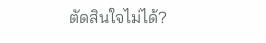ตัดสินใจไม่ได้?